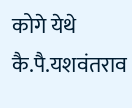कोगे येथे कै.पै.यशवंतराव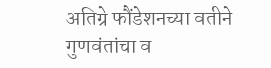अतिग्रे फौंडेशनच्या वतीने गुणवंतांचा व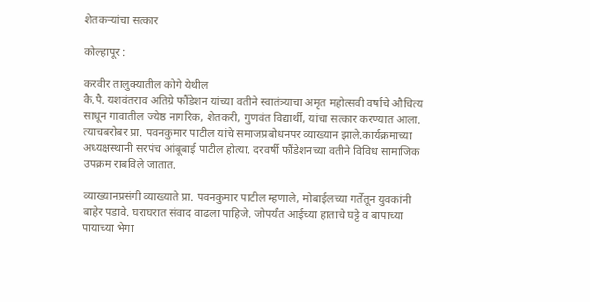शेतकऱ्यांचा सत्कार

कोल्हापूर :

करवीर तालुक्यातील कोगे येथील
कै.पै. यशवंतराव अतिग्रे फौंडेशन यांच्या वतीने स्वातंत्र्याचा अमृत महोत्सवी वर्षाचे औचित्य साधून गावातील ज्येष्ठ नागरिक, शेतकरी, गुणवंत विद्यार्थी, यांचा सत्कार करण्यात आला. त्याचबरोबर प्रा. पवनकुमार पाटील यांचे समाजप्रबोधनपर व्याख्यान झाले.कार्यक्रमाच्या अध्यक्षस्थानी सरपंच आंबूबाई पाटील होत्या. दरवर्षी फौंडेशनच्या वतीने विविध सामाजिक उपक्रम राबविले जातात.

व्याख्यानप्रसंगी व्याख्याते प्रा. पवनकुमार पाटील म्हणाले, मोबाईलच्या गर्तेतून युवकांनी बाहेर पडावे. घराघरात संवाद वाढला पाहिजे. जोपर्यंत आईच्या हाताचे घट्टे व बापाच्या पायाच्या भेगा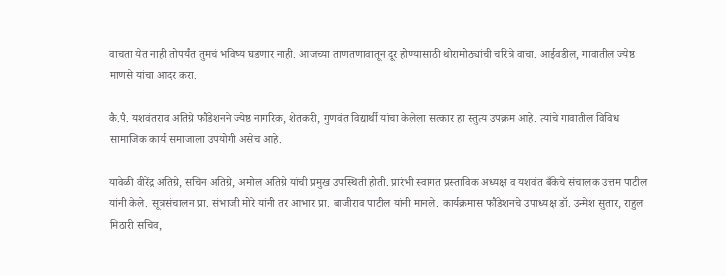वाचता येत नाही तोपर्यंत तुमचं भविष्य घडणार नाही. आजच्या ताणतणावातून दूर होण्यासाठी थोरामोठ्यांची चरित्रे वाचा. आईवडील, गावातील ज्येष्ठ माणसे यांचा आदर करा.

कै.पै. यशवंतराव अतिग्रे फौंडेशनने ज्येष्ठ नागरिक, शेतकरी, गुणवंत विद्यार्थी यांचा केलेला सत्कार हा स्तुत्य उपक्रम आहे. त्यांचे गावातील विविध सामाजिक कार्य समाजाला उपयोगी असेच आहे.

यावेळी वीरेंद्र अतिग्रे, सचिन अतिग्रे, अमोल अतिग्रे यांची प्रमुख उपस्थिती होती. प्रारंभी स्वागत प्रस्ताविक अध्यक्ष व यशवंत बँकेचे संचालक उत्तम पाटील यांनी केले. सूत्रसंचालन प्रा. संभाजी मोरे यांनी तर आभार प्रा. बाजीराव पाटील यांनी मानले. कार्यक्रमास फौंडेशनचे उपाध्यक्ष डॉ. उन्मेश सुतार, राहुल मिठारी सचिव,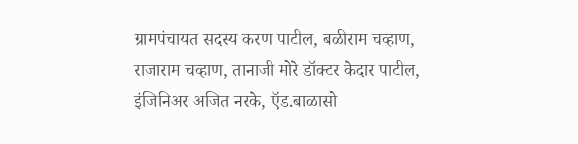ग्रामपंचायत सदस्य करण पाटील, बळीराम चव्हाण, राजाराम चव्हाण, तानाजी मोरे डॉक्टर केदार पाटील, इंजिनिअर अजित नरके, ऍड.बाळासो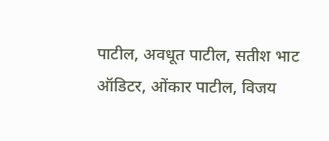पाटील, अवधूत पाटील, सतीश भाट ऑडिटर, ओंकार पाटील, विजय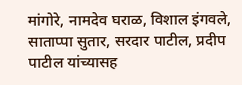मांगोरे, नामदेव घराळ, विशाल इंगवले, साताप्पा सुतार, सरदार पाटील, प्रदीप पाटील यांच्यासह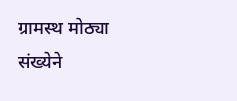ग्रामस्थ मोठ्या संख्येने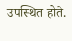उपस्थित होते.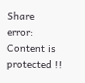Share
error: Content is protected !!